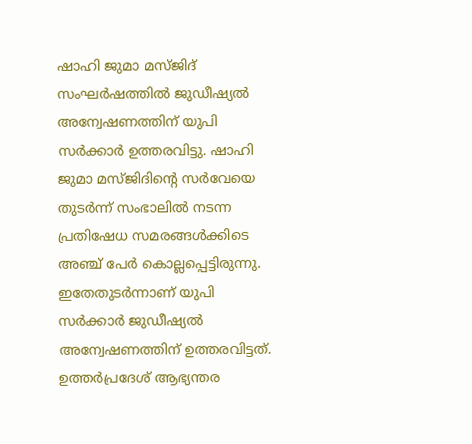ഷാഹി ജുമാ മസ്ജിദ് സംഘർഷത്തിൽ ജുഡീഷ്യൽ അന്വേഷണത്തിന് യുപി സർക്കാർ ഉത്തരവിട്ടു. ഷാഹി ജുമാ മസ്ജിദിൻ്റെ സർവേയെ തുടർന്ന് സംഭാലിൽ നടന്ന പ്രതിഷേധ സമരങ്ങൾക്കിടെ അഞ്ച് പേർ കൊല്ലപ്പെട്ടിരുന്നു. ഇതേതുടർന്നാണ് യുപി സർക്കാർ ജുഡീഷ്യൽ അന്വേഷണത്തിന് ഉത്തരവിട്ടത്.
ഉത്തർപ്രദേശ് ആഭ്യന്തര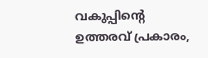വകുപ്പിൻ്റെ ഉത്തരവ് പ്രകാരം,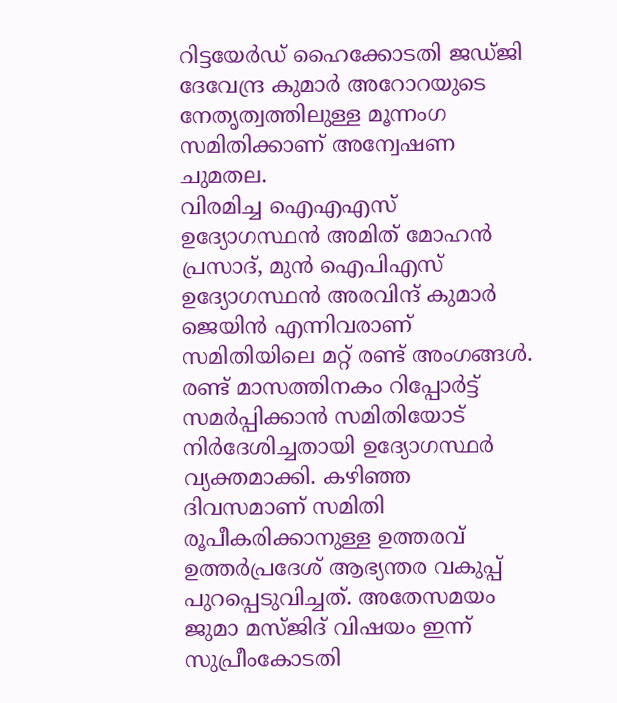റിട്ടയേർഡ് ഹൈക്കോടതി ജഡ്ജി ദേവേന്ദ്ര കുമാർ അറോറയുടെ നേതൃത്വത്തിലുള്ള മൂന്നംഗ സമിതിക്കാണ് അന്വേഷണ ചുമതല.
വിരമിച്ച ഐഎഎസ് ഉദ്യോഗസ്ഥൻ അമിത് മോഹൻ പ്രസാദ്, മുൻ ഐപിഎസ് ഉദ്യോഗസ്ഥൻ അരവിന്ദ് കുമാർ ജെയിൻ എന്നിവരാണ് സമിതിയിലെ മറ്റ് രണ്ട് അംഗങ്ങൾ.
രണ്ട് മാസത്തിനകം റിപ്പോർട്ട് സമർപ്പിക്കാൻ സമിതിയോട് നിർദേശിച്ചതായി ഉദ്യോഗസ്ഥർ വ്യക്തമാക്കി. കഴിഞ്ഞ ദിവസമാണ് സമിതി രൂപീകരിക്കാനുള്ള ഉത്തരവ് ഉത്തർപ്രദേശ് ആഭ്യന്തര വകുപ്പ് പുറപ്പെടുവിച്ചത്. അതേസമയം ജുമാ മസ്ജിദ് വിഷയം ഇന്ന് സുപ്രീംകോടതി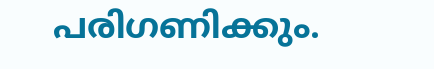പരിഗണിക്കും.